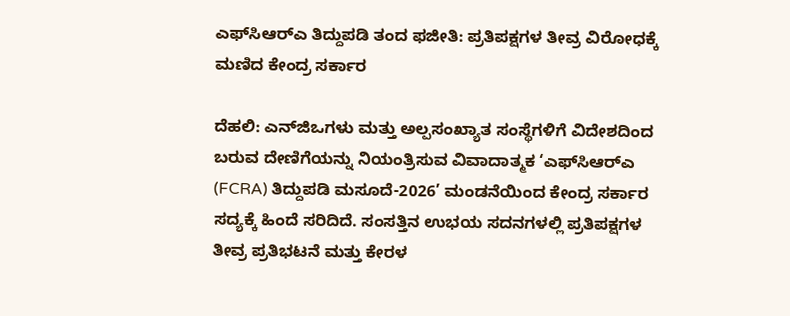ಎಫ್‌ಸಿಆರ್‌ಎ ತಿದ್ದುಪಡಿ ತಂದ ಫಜೀತಿ: ಪ್ರತಿಪಕ್ಷಗಳ ತೀವ್ರ ವಿರೋಧಕ್ಕೆ ಮಣಿದ ಕೇಂದ್ರ ಸರ್ಕಾರ

ದೆಹಲಿ: ಎನ್‌ಜಿಒಗಳು ಮತ್ತು ಅಲ್ಪಸಂಖ್ಯಾತ ಸಂಸ್ಥೆಗಳಿಗೆ ವಿದೇಶದಿಂದ ಬರುವ ದೇಣಿಗೆಯನ್ನು ನಿಯಂತ್ರಿಸುವ ವಿವಾದಾತ್ಮಕ ‘ಎಫ್‌ಸಿಆರ್‌ಎ (FCRA) ತಿದ್ದುಪಡಿ ಮಸೂದೆ-2026’ ಮಂಡನೆಯಿಂದ ಕೇಂದ್ರ ಸರ್ಕಾರ ಸದ್ಯಕ್ಕೆ ಹಿಂದೆ ಸರಿದಿದೆ. ಸಂಸತ್ತಿನ ಉಭಯ ಸದನಗಳಲ್ಲಿ ಪ್ರತಿಪಕ್ಷಗಳ ತೀವ್ರ ಪ್ರತಿಭಟನೆ ಮತ್ತು ಕೇರಳ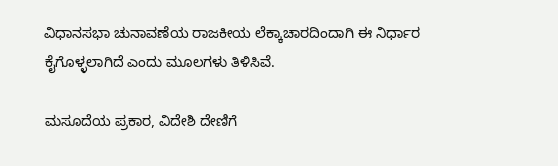ವಿಧಾನಸಭಾ ಚುನಾವಣೆಯ ರಾಜಕೀಯ ಲೆಕ್ಕಾಚಾರದಿಂದಾಗಿ ಈ ನಿರ್ಧಾರ ಕೈಗೊಳ್ಳಲಾಗಿದೆ ಎಂದು ಮೂಲಗಳು ತಿಳಿಸಿವೆ.

ಮಸೂದೆಯ ಪ್ರಕಾರ, ವಿದೇಶಿ ದೇಣಿಗೆ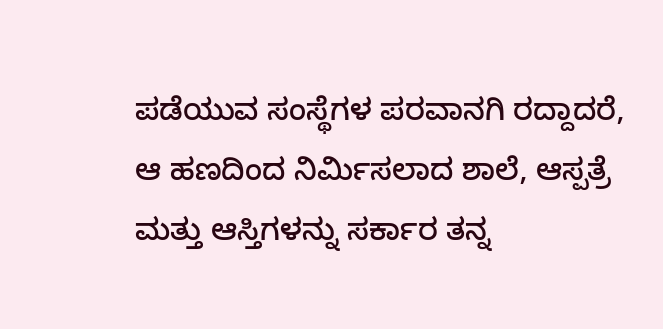ಪಡೆಯುವ ಸಂಸ್ಥೆಗಳ ಪರವಾನಗಿ ರದ್ದಾದರೆ, ಆ ಹಣದಿಂದ ನಿರ್ಮಿಸಲಾದ ಶಾಲೆ, ಆಸ್ಪತ್ರೆ ಮತ್ತು ಆಸ್ತಿಗಳನ್ನು ಸರ್ಕಾರ ತನ್ನ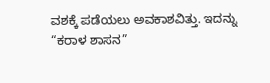ವಶಕ್ಕೆ ಪಡೆಯಲು ಅವಕಾಶವಿತ್ತು. ಇದನ್ನು “ಕರಾಳ ಶಾಸನ”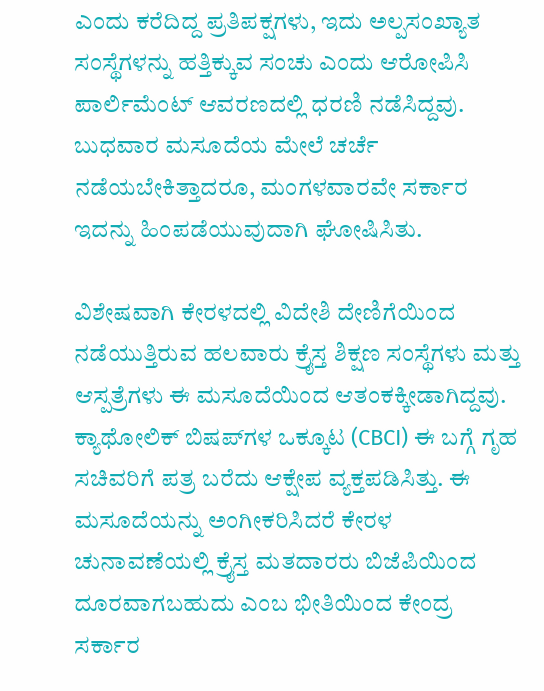ಎಂದು ಕರೆದಿದ್ದ ಪ್ರತಿಪಕ್ಷಗಳು, ಇದು ಅಲ್ಪಸಂಖ್ಯಾತ ಸಂಸ್ಥೆಗಳನ್ನು ಹತ್ತಿಕ್ಕುವ ಸಂಚು ಎಂದು ಆರೋಪಿಸಿ ಪಾರ್ಲಿಮೆಂಟ್ ಆವರಣದಲ್ಲಿ ಧರಣಿ ನಡೆಸಿದ್ದವು. ಬುಧವಾರ ಮಸೂದೆಯ ಮೇಲೆ ಚರ್ಚೆ ನಡೆಯಬೇಕಿತ್ತಾದರೂ, ಮಂಗಳವಾರವೇ ಸರ್ಕಾರ ಇದನ್ನು ಹಿಂಪಡೆಯುವುದಾಗಿ ಘೋಷಿಸಿತು.

ವಿಶೇಷವಾಗಿ ಕೇರಳದಲ್ಲಿ ವಿದೇಶಿ ದೇಣಿಗೆಯಿಂದ ನಡೆಯುತ್ತಿರುವ ಹಲವಾರು ಕ್ರೈಸ್ತ ಶಿಕ್ಷಣ ಸಂಸ್ಥೆಗಳು ಮತ್ತು ಆಸ್ಪತ್ರೆಗಳು ಈ ಮಸೂದೆಯಿಂದ ಆತಂಕಕ್ಕೀಡಾಗಿದ್ದವು. ಕ್ಯಾಥೋಲಿಕ್ ಬಿಷಪ್‌ಗಳ ಒಕ್ಕೂಟ (CBCI) ಈ ಬಗ್ಗೆ ಗೃಹ ಸಚಿವರಿಗೆ ಪತ್ರ ಬರೆದು ಆಕ್ಷೇಪ ವ್ಯಕ್ತಪಡಿಸಿತ್ತು. ಈ ಮಸೂದೆಯನ್ನು ಅಂಗೀಕರಿಸಿದರೆ ಕೇರಳ ಚುನಾವಣೆಯಲ್ಲಿ ಕ್ರೈಸ್ತ ಮತದಾರರು ಬಿಜೆಪಿಯಿಂದ ದೂರವಾಗಬಹುದು ಎಂಬ ಭೀತಿಯಿಂದ ಕೇಂದ್ರ ಸರ್ಕಾರ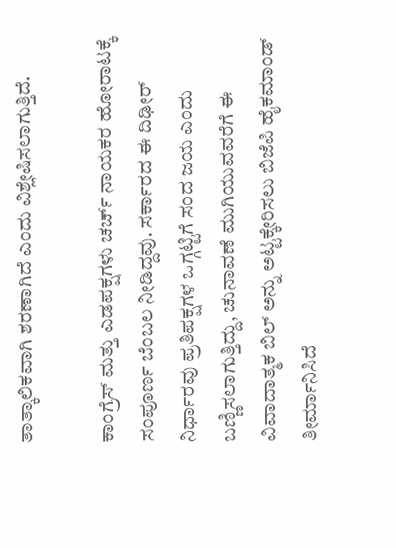ತಾತ್ಕಾಲಿಕವಾಗಿ ಶರಣಾಗಿದೆ ಎಂದು ವಿಶ್ಲೇಷಿಸಲಾಗುತ್ತಿದೆ.

ಕಾಂಗ್ರೆಸ್ ಮತ್ತು ಎಡಪಕ್ಷಗಳು ಚರ್ಚ್ ನಾಯಕರ ಹೋರಾಟಕ್ಕೆ ಸಂಪೂರ್ಣ ಬೆಂಬಲ ನೀಡಿದ್ದವು. ಸರ್ಕಾರದ ಈ ದಿಢೀರ್ ನಿರ್ಧಾರವು ಪ್ರತಿಪಕ್ಷಗಳ ಒಗ್ಗಟ್ಟಿಗೆ ಸಂದ ಜಯ ಎಂದು ಬಣ್ಣಿಸಲಾಗುತ್ತಿದ್ದು, ಚುನಾವಣೆ ಮುಗಿಯುವವರೆಗೆ ಈ ವಿವಾದಾತ್ಮಕ ಬಿಲ್ ಅನ್ನು ಅಟ್ಟಕ್ಕೇರಿಸಲು ಬಿಜೆಪಿ ಹೈಕಮಾಂಡ್ ತೀರ್ಮಾನಿಸಿದೆ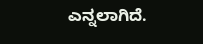ಎನ್ನಲಾಗಿದೆ.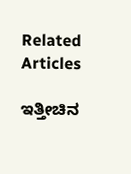Related Articles

ಇತ್ತೀಚಿನ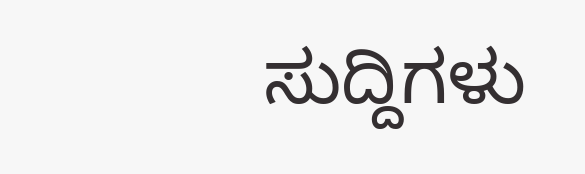ಸುದ್ದಿಗಳು